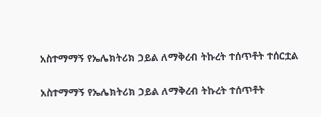አስተማማኝ የኤሌክትሪክ ኃይል ለማቅረብ ትኩረት ተሰጥቶት ተሰርቷል

አስተማማኝ የኤሌክትሪክ ኃይል ለማቅረብ ትኩረት ተሰጥቶት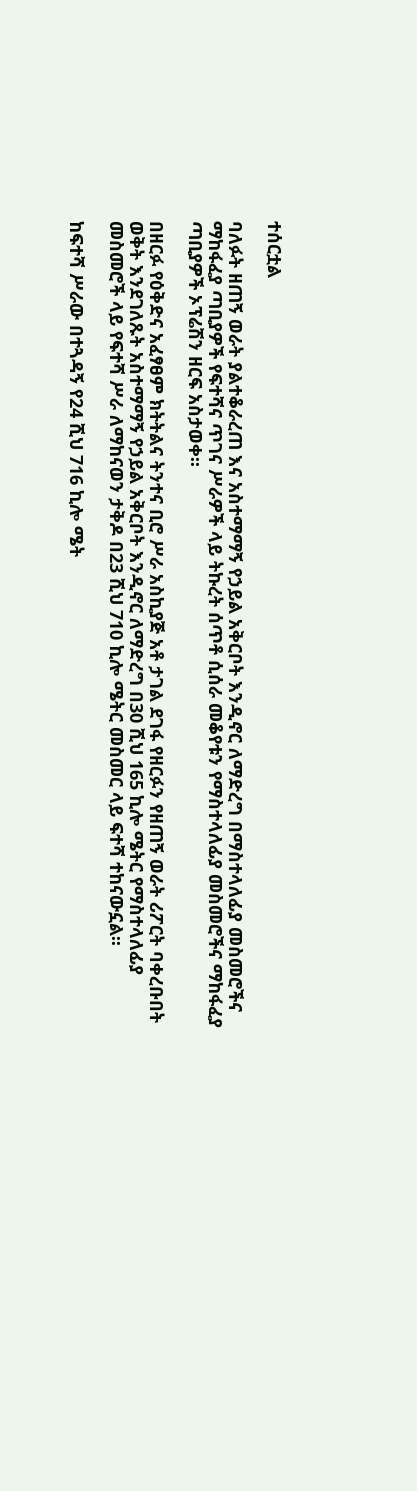ተሰርቷል

ባለፉት ዘጠኝ ወራት ያልተቆራረጠ እና አስተማማኝ የኃይል አቅርቦት እንዲኖር ለማድረግ በማስተላለፊያ መስመሮችና ማከፋፈያ ጣቢያዎች የፍተሻና ጥገና ሥራዎች ላይ ትኩረት ሰጥቶ ሲሰራ መቆየቱን የማስተላለፊያ መስመሮችና ማከፋፈያ ጣቢያዎች ኦፕሬሽን ዘርፍ አስታወቀ፡፡

በዘርፉ የዕቅድና አፈፃፀም ክትትልና ትንተና ቢሮ ሥራ አስኪያጅ አቶ ታገል ደገፋ የዘርፉን የዘጠኝ ወራት ሪፖርት ባቀረቡበት ወቅት እንደገለጹት አስተማማኝ የኃይል አቅርቦት እንዲኖር ለማድረግ በ30 ሺህ 165 ኪሎ ሜትር የማስተላለፊያ መስመሮች ላይ የፍተሻ ሥራ ለማከናወን ታቅዶ በ23 ሺህ 710 ኪሎ ሜትር መስመር ላይ ፍተሻ ተከናውኗል፡፡

ከፍተሻ ሥራው በተጓዳኝ የ24 ሺህ 716 ኪሎ ሜት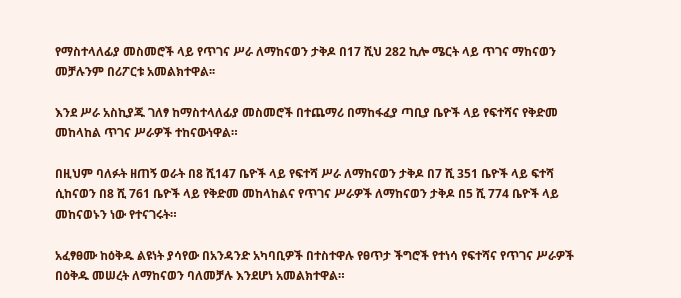የማስተላለፊያ መስመሮች ላይ የጥገና ሥራ ለማከናወን ታቅዶ በ17 ሺህ 282 ኪሎ ሜርት ላይ ጥገና ማከናወን መቻሉንም በሪፖርቱ አመልክተዋል፡፡

እንደ ሥራ አስኪያጁ ገለፃ ከማስተላለፊያ መስመሮች በተጨማሪ በማከፋፈያ ጣቢያ ቤዮች ላይ የፍተሻና የቅድመ መከላከል ጥገና ሥራዎች ተከናውነዋል።

በዚህም ባለፉት ዘጠኝ ወራት በ8 ሺ147 ቤዮች ላይ የፍተሻ ሥራ ለማከናወን ታቅዶ በ7 ሺ 351 ቤዮች ላይ ፍተሻ ሲከናወን በ8 ሺ 761 ቤዮች ላይ የቅድመ መከላከልና የጥገና ሥራዎች ለማከናወን ታቅዶ በ5 ሺ 774 ቤዮች ላይ መከናወኑን ነው የተናገሩት።

አፈፃፀሙ ከዕቅዱ ልዩነት ያሳየው በአንዳንድ አካባቢዎች በተስተዋሉ የፀጥታ ችግሮች የተነሳ የፍተሻና የጥገና ሥራዎች በዕቅዱ መሠረት ለማከናወን ባለመቻሉ እንደሆነ አመልክተዋል።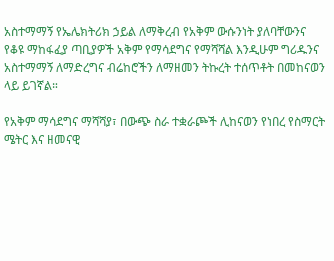አስተማማኝ የኤሌክትሪክ ኃይል ለማቅረብ የአቅም ውሱንነት ያለባቸውንና የቆዩ ማከፋፈያ ጣቢያዎች አቅም የማሳደግና የማሻሻል እንዲሁም ግሪዱንና አስተማማኝ ለማድረግና ብሬከሮችን ለማዘመን ትኩረት ተሰጥቶት በመከናወን ላይ ይገኛል።

የአቅም ማሳደግና ማሻሻያ፣ በውጭ ስራ ተቋራጮች ሊከናወን የነበረ የስማርት ሜትር እና ዘመናዊ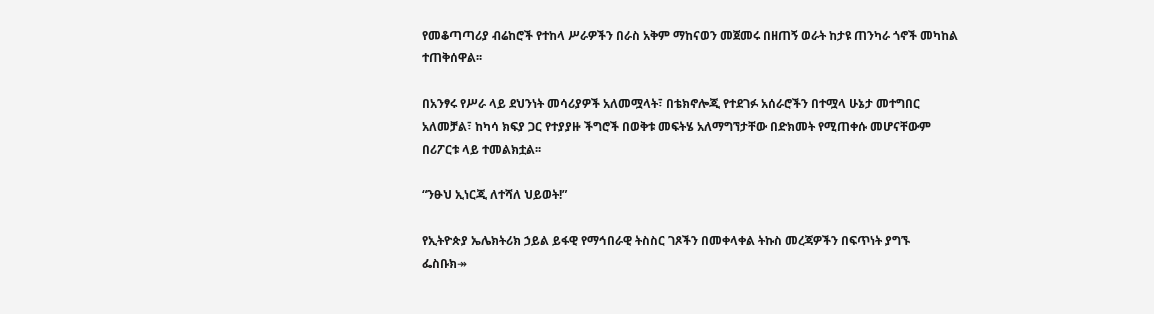የመቆጣጣሪያ ብሬከሮች የተከላ ሥራዎችን በራስ አቅም ማከናወን መጀመሩ በዘጠኝ ወራት ከታዩ ጠንካራ ጎኖች መካከል ተጠቅሰዋል፡፡

በአንፃሩ የሥራ ላይ ደህንነት መሳሪያዎች አለመሟላት፣ በቴክኖሎጂ የተደገፉ አሰራሮችን በተሟላ ሁኔታ መተግበር አለመቻል፣ ከካሳ ክፍያ ጋር የተያያዙ ችግሮች በወቅቱ መፍትሄ አለማግኘታቸው በድክመት የሚጠቀሱ መሆናቸውም በሪፖርቱ ላይ ተመልክቷል፡፡

“ንፁህ ኢነርጂ ለተሻለ ህይወት!”

የኢትዮጵያ ኤሌክትሪክ ኃይል ይፋዊ የማኅበራዊ ትስስር ገጾችን በመቀላቀል ትኩስ መረጃዎችን በፍጥነት ያግኙ
ፌስቡክ↠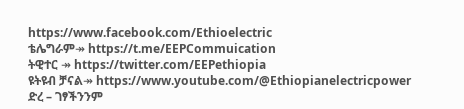https://www.facebook.com/Ethioelectric
ቴሌግራም↠ https://t.me/EEPCommuication
ትዊተር ↠ https://twitter.com/EEPethiopia
ዩትዩብ ቻናል↠ https://www.youtube.com/@Ethiopianelectricpower
ድረ – ገፃችንንም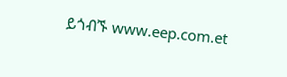ይጎብኙ www.eep.com.et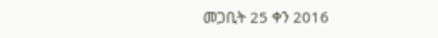መጋቢት 25 ቀን 2016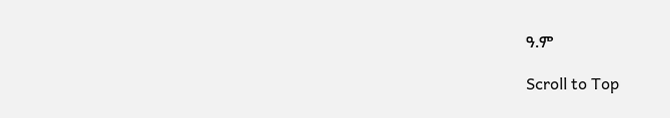ዓ.ም

Scroll to Top